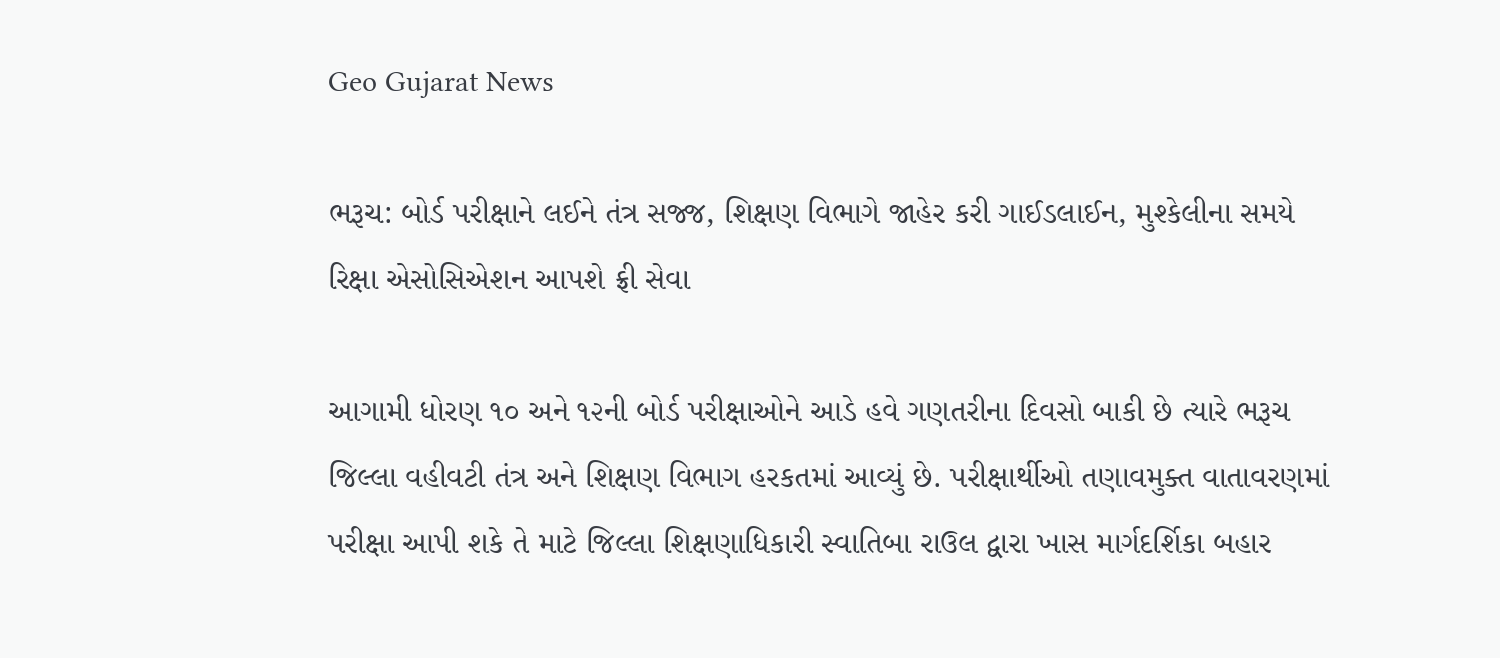Geo Gujarat News

ભરૂચ: બોર્ડ પરીક્ષાને લઈને તંત્ર સજ્જ, શિક્ષણ વિભાગે જાહેર કરી ગાઈડલાઈન, મુશ્કેલીના સમયે રિક્ષા એસોસિએશન આપશે ફ્રી સેવા

આગામી ધોરણ ૧૦ અને ૧૨ની બોર્ડ પરીક્ષાઓને આડે હવે ગણતરીના દિવસો બાકી છે ત્યારે ભરૂચ જિલ્લા વહીવટી તંત્ર અને શિક્ષણ વિભાગ હરકતમાં આવ્યું છે. પરીક્ષાર્થીઓ તણાવમુક્ત વાતાવરણમાં પરીક્ષા આપી શકે તે માટે જિલ્લા શિક્ષણાધિકારી સ્વાતિબા રાઉલ દ્વારા ખાસ માર્ગદર્શિકા બહાર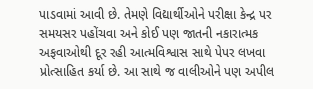પાડવામાં આવી છે. તેમણે વિદ્યાર્થીઓને પરીક્ષા કેન્દ્ર પર સમયસર પહોંચવા અને કોઈ પણ જાતની નકારાત્મક અફવાઓથી દૂર રહી આત્મવિશ્વાસ સાથે પેપર લખવા પ્રોત્સાહિત કર્યા છે. આ સાથે જ વાલીઓને પણ અપીલ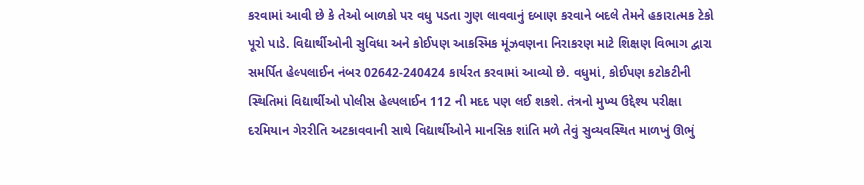કરવામાં આવી છે કે તેઓ બાળકો પર વધુ પડતા ગુણ લાવવાનું દબાણ કરવાને બદલે તેમને હકારાત્મક ટેકો પૂરો પાડે. વિદ્યાર્થીઓની સુવિધા અને કોઈપણ આકસ્મિક મૂંઝવણના નિરાકરણ માટે શિક્ષણ વિભાગ દ્વારા સમર્પિત હેલ્પલાઈન નંબર 02642-240424 કાર્યરત કરવામાં આવ્યો છે. વધુમાં, કોઈપણ કટોકટીની સ્થિતિમાં વિદ્યાર્થીઓ પોલીસ હેલ્પલાઈન 112 ની મદદ પણ લઈ શકશે. તંત્રનો મુખ્ય ઉદ્દેશ્ય પરીક્ષા દરમિયાન ગેરરીતિ અટકાવવાની સાથે વિદ્યાર્થીઓને માનસિક શાંતિ મળે તેવું સુવ્યવસ્થિત માળખું ઊભું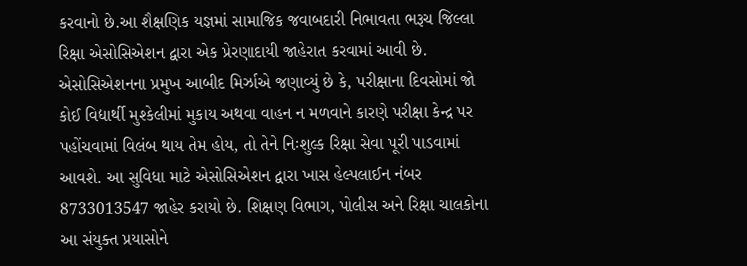કરવાનો છે.આ શૈક્ષણિક યજ્ઞમાં સામાજિક જવાબદારી નિભાવતા ભરૂચ જિલ્લા રિક્ષા એસોસિએશન દ્વારા એક પ્રેરણાદાયી જાહેરાત કરવામાં આવી છે. એસોસિએશનના પ્રમુખ આબીદ મિર્ઝાએ જણાવ્યું છે કે, પરીક્ષાના દિવસોમાં જો કોઈ વિદ્યાર્થી મુશ્કેલીમાં મુકાય અથવા વાહન ન મળવાને કારણે પરીક્ષા કેન્દ્ર પર પહોંચવામાં વિલંબ થાય તેમ હોય, તો તેને નિઃશુલ્ક રિક્ષા સેવા પૂરી પાડવામાં આવશે. આ સુવિધા માટે એસોસિએશન દ્વારા ખાસ હેલ્પલાઈન નંબર 8733013547 જાહેર કરાયો છે. શિક્ષણ વિભાગ, પોલીસ અને રિક્ષા ચાલકોના આ સંયુક્ત પ્રયાસોને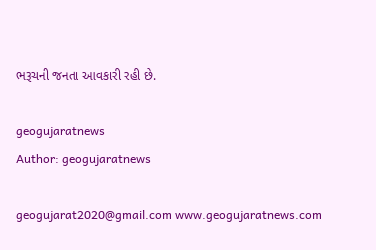ભરૂચની જનતા આવકારી રહી છે.

geogujaratnews
Author: geogujaratnews

geogujarat2020@gmail.com www.geogujaratnews.com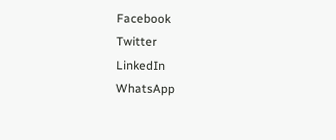Facebook
Twitter
LinkedIn
WhatsApp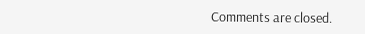Comments are closed.